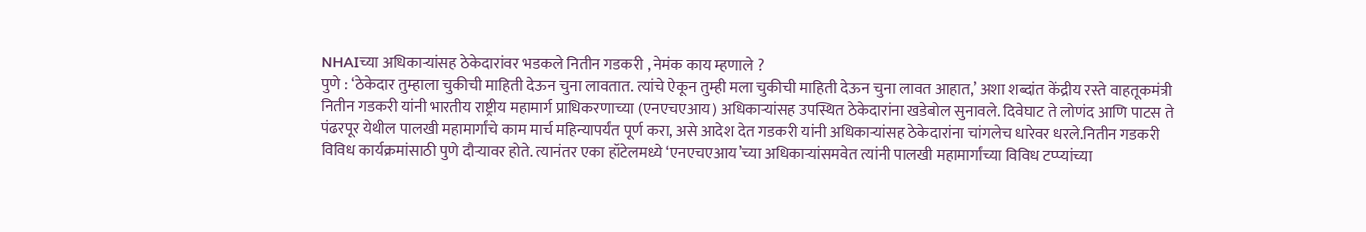NHAIच्या अधिकाऱ्यांसह ठेकेदारांवर भडकले नितीन गडकरी , नेमंक काय म्हणाले ?
पुणे : ‘ठेकेदार तुम्हाला चुकीची माहिती देऊन चुना लावतात. त्यांचे ऐकून तुम्ही मला चुकीची माहिती देऊन चुना लावत आहात,’ अशा शब्दांत केंद्रीय रस्ते वाहतूकमंत्री नितीन गडकरी यांनी भारतीय राष्ट्रीय महामार्ग प्राधिकरणाच्या (एनएचएआय) अधिकाऱ्यांसह उपस्थित ठेकेदारांना खडेबोल सुनावले. दिवेघाट ते लोणंद आणि पाटस ते पंढरपूर येथील पालखी महामार्गांचे काम मार्च महिन्यापर्यंत पूर्ण करा, असे आदेश देत गडकरी यांनी अधिकाऱ्यांसह ठेकेदारांना चांगलेच धारेवर धरले.नितीन गडकरी विविध कार्यक्रमांसाठी पुणे दौऱ्यावर होते. त्यानंतर एका हॉटेलमध्ये ‘एनएचएआय’च्या अधिकाऱ्यांसमवेत त्यांनी पालखी महामार्गांच्या विविध टप्प्यांच्या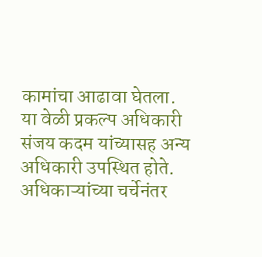कामांचा आढावा घेतला. या वेळी प्रकल्प अधिकारी संजय कदम यांच्यासह अन्य अधिकारी उपस्थित होते. अधिकाऱ्यांच्या चर्चेनंतर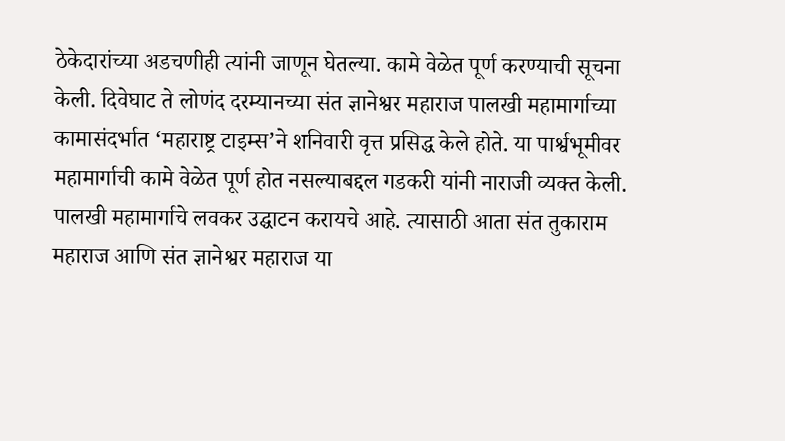ठेकेदारांच्या अडचणीही त्यांनी जाणून घेतल्या. कामे वेळेत पूर्ण करण्याची सूचना केली. दिवेघाट ते लोणंद दरम्यानच्या संत ज्ञानेश्वर महाराज पालखी महामार्गाच्या कामासंदर्भात ‘महाराष्ट्र टाइम्स’ने शनिवारी वृत्त प्रसिद्ध केले होते. या पार्श्वभूमीवर महामार्गाची कामे वेळेत पूर्ण होत नसल्याबद्दल गडकरी यांनी नाराजी व्यक्त केली.
पालखी महामार्गाचे लवकर उद्घाटन करायचे आहे. त्यासाठी आता संत तुकाराम महाराज आणि संत ज्ञानेश्वर महाराज या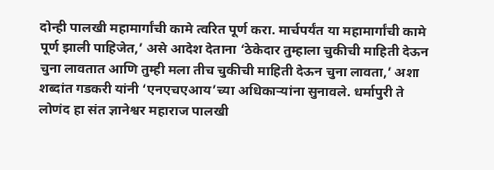दोन्ही पालखी महामार्गांची कामे त्वरित पूर्ण करा. मार्चपर्यंत या महामार्गांची कामे पूर्ण झाली पाहिजेत,’ असे आदेश देताना ‘ठेकेदार तुम्हाला चुकीची माहिती देऊन चुना लावतात आणि तुम्ही मला तीच चुकीची माहिती देऊन चुना लावता,’ अशा शब्दांत गडकरी यांनी ‘एनएचएआय’च्या अधिकाऱ्यांना सुनावले. धर्मापुरी ते लोणंद हा संत ज्ञानेश्वर महाराज पालखी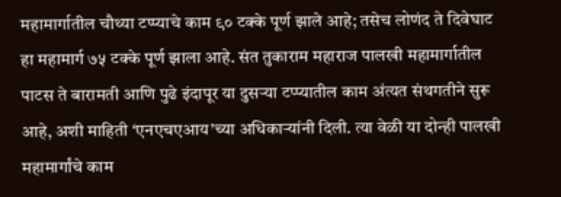महामार्गातील चौथ्या टप्प्याचे काम ९० टक्के पूर्ण झाले आहे; तसेच लोणंद ते दिवेघाट हा महामार्ग ७५ टक्के पूर्ण झाला आहे. संत तुकाराम महाराज पालखी महामार्गातील पाटस ते बारामती आणि पुढे इंदापूर या दुसऱ्या टप्प्यातील काम अंत्यत संथगतीने सुरू आहे, अशी माहिती ‘एनएचएआय’च्या अधिकाऱ्यांनी दिली. त्या वेळी या दोन्ही पालखी महामार्गांचे काम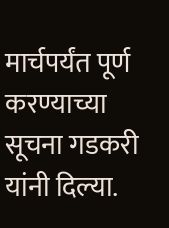मार्चपर्यंत पूर्ण करण्याच्या सूचना गडकरी यांनी दिल्या.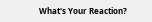What's Your Reaction?